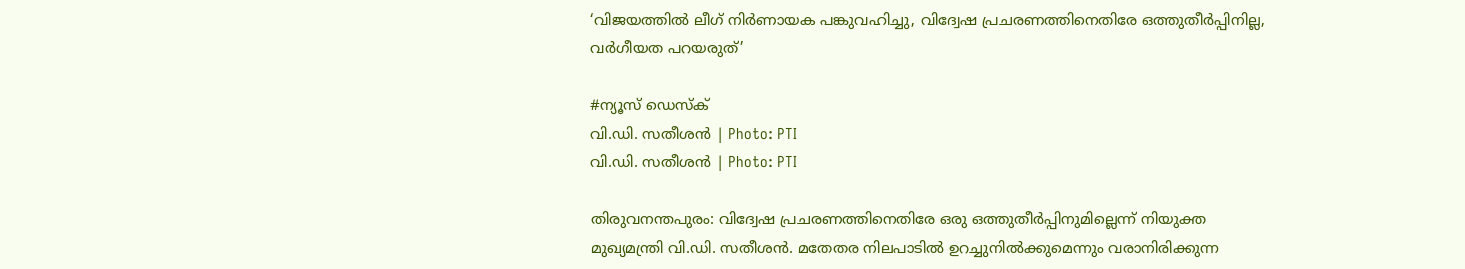‘വിജയത്തിൽ ലീഗ് നിർണായക പങ്കുവഹിച്ചു, വിദ്വേഷ പ്രചരണത്തിനെതിരേ ഒത്തുതീർപ്പിനില്ല, വർഗീയത പറയരുത്’

#ന്യൂസ് ഡെസ്ക്
വി.ഡി. സതീശൻ | Photo: PTI
വി.ഡി. സതീശൻ | Photo: PTI

തിരുവനന്തപുരം: വിദ്വേഷ പ്രചരണത്തിനെതിരേ ഒരു ഒത്തുതീർപ്പിനുമില്ലെന്ന് നിയുക്ത മുഖ്യമന്ത്രി വി.ഡി. സതീശൻ. മതേതര നിലപാടിൽ ഉറച്ചുനിൽക്കുമെന്നും വരാനിരിക്കുന്ന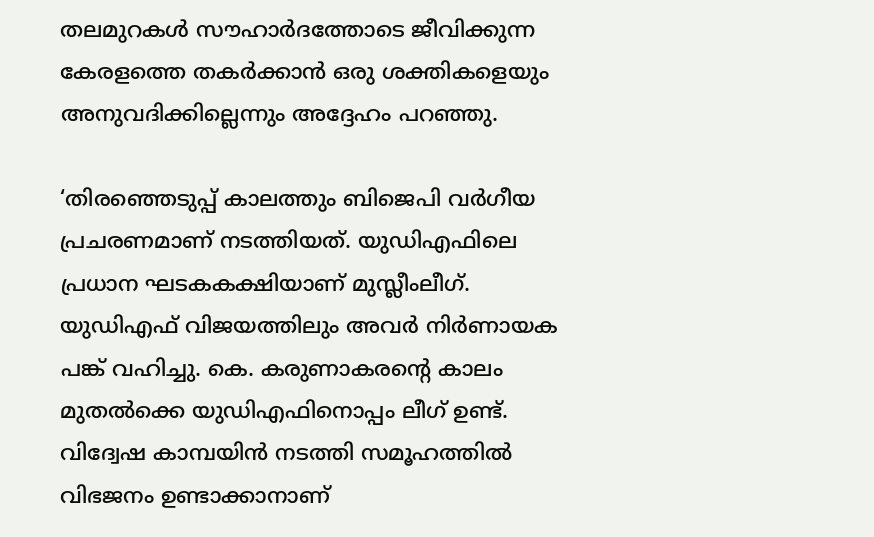തലമുറകൾ സൗഹാർദത്തോടെ ജീവിക്കുന്ന കേരളത്തെ തകർക്കാൻ ഒരു ശക്തികളെയും അനുവദിക്കില്ലെന്നും അദ്ദേഹം പറഞ്ഞു.

‘തിരഞ്ഞെടുപ്പ് കാലത്തും ബിജെപി വർഗീയ പ്രചരണമാണ് നടത്തിയത്. യുഡിഎഫിലെ പ്രധാന ഘടകകക്ഷിയാണ് മുസ്ലീംലീഗ്. യുഡിഎഫ് വിജയത്തിലും അവർ നിർണായക പങ്ക് വഹിച്ചു. കെ. കരുണാകരന്റെ കാലം മുതൽക്കെ യുഡിഎഫിനൊപ്പം ലീഗ് ഉണ്ട്. വിദ്വേഷ കാമ്പയിൻ നടത്തി സമൂഹത്തിൽ വിഭജനം ഉണ്ടാക്കാനാണ്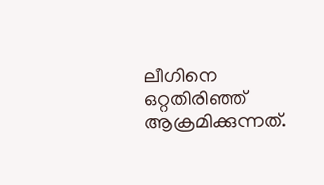ലീഗിനെ ഒറ്റതിരിഞ്ഞ് ആക്രമിക്കുന്നത്.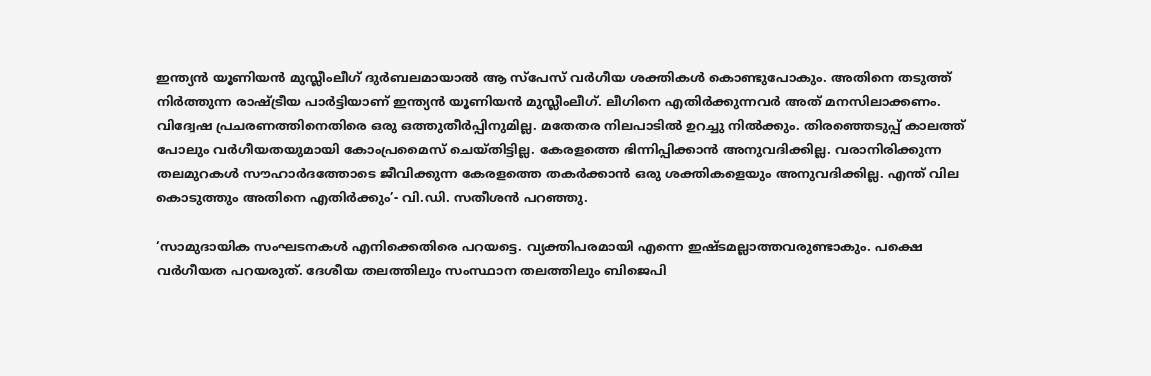ഇന്ത്യൻ യൂണിയൻ മുസ്ലീംലീഗ് ദുർബലമായാൽ ആ സ്‌പേസ് വർഗീയ ശക്തികൾ കൊണ്ടുപോകും. അതിനെ തടുത്ത് നിർത്തുന്ന രാഷ്ട്രീയ പാർട്ടിയാണ് ഇന്ത്യൻ യൂണിയൻ മുസ്ലീംലീഗ്. ലീഗിനെ എതിർക്കുന്നവർ അത് മനസിലാക്കണം. വിദ്വേഷ പ്രചരണത്തിനെതിരെ ഒരു ഒത്തുതീർപ്പിനുമില്ല. മതേതര നിലപാടിൽ ഉറച്ചു നിൽക്കും. തിരഞ്ഞെടുപ്പ് കാലത്ത് പോലും വർഗീയതയുമായി കോംപ്രമൈസ് ചെയ്തിട്ടില്ല. കേരളത്തെ ഭിന്നിപ്പിക്കാൻ അനുവദിക്കില്ല. വരാനിരിക്കുന്ന തലമുറകൾ സൗഹാർദത്തോടെ ജീവിക്കുന്ന കേരളത്തെ തകർക്കാൻ ഒരു ശക്തികളെയും അനുവദിക്കില്ല. എന്ത് വില കൊടുത്തും അതിനെ എതിർക്കും’- വി.ഡി. സതീശൻ പറഞ്ഞു.

‘സാമുദായിക സംഘടനകൾ എനിക്കെതിരെ പറയട്ടെ. വ്യക്തിപരമായി എന്നെ ഇഷ്ടമല്ലാത്തവരുണ്ടാകും. പക്ഷെ വർഗീയത പറയരുത്. ദേശീയ തലത്തിലും സംസ്ഥാന തലത്തിലും ബിജെപി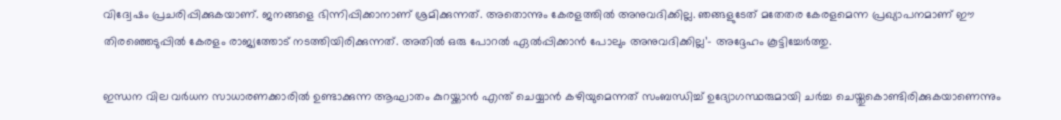വിദ്വേഷം പ്രചരിപ്പിക്കുകയാണ്. ജനങ്ങളെ ഭിന്നിപ്പിക്കാനാണ് ശ്രമിക്കുന്നത്. അതൊന്നും കേരളത്തിൽ അനുവദിക്കില്ല. ഞങ്ങളുടേത് മതേതര കേരളമെന്ന പ്രഖ്യാപനമാണ് ഈ തിരഞ്ഞെടുപ്പിൽ കേരളം രാജ്യത്തോട് നടത്തിയിരിക്കുന്നത്. അതിൽ ഒരു പോറൽ ഏൽപ്പിക്കാൻ പോലും അനുവദിക്കില്ല’- അദ്ദേഹം കൂട്ടിച്ചേർത്തു.

ഇന്ധന വില വർധന സാധാരണക്കാരിൽ ഉണ്ടാക്കുന്ന ആഘാതം കുറയ്ക്കാൻ എന്ത് ചെയ്യാൻ കഴിയുമെന്നത് സംബന്ധിച്ച് ഉദ്യോഗസ്ഥരുമായി ചർച്ച ചെയ്തുകൊണ്ടിരിക്കുകയാണെന്നും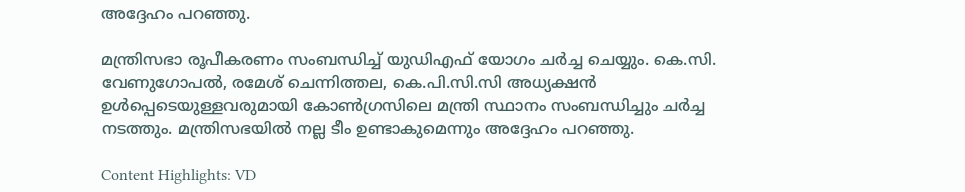അദ്ദേഹം പറഞ്ഞു.

മന്ത്രിസഭാ രൂപീകരണം സംബന്ധിച്ച് യുഡിഎഫ് യോഗം ചർച്ച ചെയ്യും. കെ.സി. വേണുഗോപൽ, രമേശ് ചെന്നിത്തല, കെ.പി.സി.സി അധ്യക്ഷൻ ഉൾപ്പെടെയുള്ളവരുമായി കോൺഗ്രസിലെ മന്ത്രി സ്ഥാനം സംബന്ധിച്ചും ചർച്ച നടത്തും. മന്ത്രിസഭയിൽ നല്ല ടീം ഉണ്ടാകുമെന്നും അദ്ദേഹം പറഞ്ഞു.

Content Highlights: VD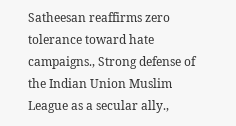Satheesan reaffirms zero tolerance toward hate campaigns., Strong defense of the Indian Union Muslim League as a secular ally.,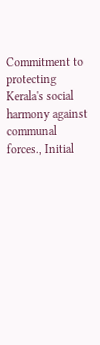Commitment to protecting Kerala's social harmony against communal forces., Initial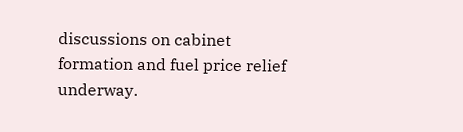discussions on cabinet formation and fuel price relief underway.